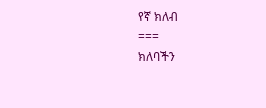የኛ ክለብ
===
ክለባችን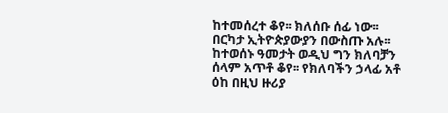ከተመሰረተ ቆየ፡፡ ክለሰቡ ሰፊ ነው፡፡ በርካታ ኢትዮጵያውያን በውስጡ አሉ፡፡ ከተወሰኑ ዓመታት ወዲህ ግን ክለባቻን ሰላም አጥቶ ቆየ፡፡ የክለባችን ኃላፊ አቶ ዕከ በዚህ ዙሪያ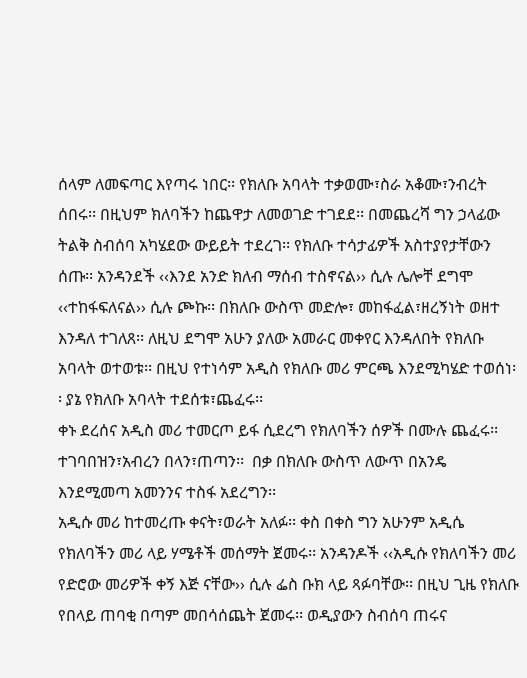ሰላም ለመፍጣር እየጣሩ ነበር፡፡ የክለቡ አባላት ተቃወሙ፣ስራ አቆሙ፣ንብረት ሰበሩ፡፡ በዚህም ክለባችን ከጨዋታ ለመወገድ ተገደደ፡፡ በመጨረሻ ግን ኃላፊው ትልቅ ስብሰባ አካሄደው ውይይት ተደረገ፡፡ የክለቡ ተሳታፊዎች አስተያየታቸውን ሰጡ፡፡ አንዳንደች ‹‹እንደ አንድ ክለብ ማሰብ ተስኖናል›› ሲሉ ሌሎቸ ደግሞ ‹‹ተከፋፍለናል›› ሲሉ ጮኩ፡፡ በክለቡ ውስጥ መድሎ፣ መከፋፈል፣ዘረኝነት ወዘተ እንዳለ ተገለጸ፡፡ ለዚህ ደግሞ አሁን ያለው አመራር መቀየር እንዳለበት የክለቡ አባላት ወተወቱ፡፡ በዚህ የተነሳም አዲስ የክለቡ መሪ ምርጫ እንደሚካሄድ ተወሰነ፡፡ ያኔ የክለቡ አባላት ተደሰቱ፣ጨፈሩ፡፡
ቀኑ ደረሰና አዲስ መሪ ተመርጦ ይፋ ሲደረግ የክለባችን ሰዎች በሙሉ ጨፈሩ፡፡ ተገባበዝን፣አብረን በላን፣ጠጣን፡፡  በቃ በክለቡ ውስጥ ለውጥ በአንዴ እንደሚመጣ አመንንና ተስፋ አደረግን፡፡
አዲሱ መሪ ከተመረጡ ቀናት፣ወራት አለፉ፡፡ ቀስ በቀስ ግን አሁንም አዲሴ የክለባችን መሪ ላይ ሃሜቶች መሰማት ጀመሩ፡፡ አንዳንዶች ‹‹አዲሱ የክለባችን መሪ የድሮው መሪዎች ቀኝ እጅ ናቸው›› ሲሉ ፌስ ቡክ ላይ ጻፉባቸው፡፡ በዚህ ጊዜ የክለቡ የበላይ ጠባቂ በጣም መበሳሰጨት ጀመሩ፡፡ ወዲያውን ስብሰባ ጠሩና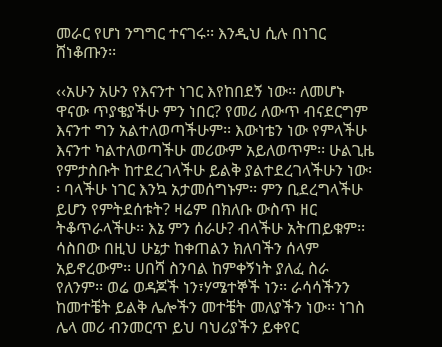መራር የሆነ ንግግር ተናገሩ፡፡ እንዲህ ሲሉ በነገር ሸነቆጡን፡፡

‹‹አሁን አሁን የእናንተ ነገር እየከበደኝ ነው፡፡ ለመሆኑ ዋናው ጥያቄያችሁ ምን ነበር? የመሪ ለውጥ ብናደርግም እናንተ ግን አልተለወጣችሁም፡፡ እውነቴን ነው የምላችሁ እናንተ ካልተለወጣችሁ መሪውም አይለወጥም፡፡ ሁልጊዜ የምታስቡት ከተደረገላችሁ ይልቅ ያልተደረገላችሁን ነው፡፡ ባላችሁ ነገር እንኳ አታመሰግኑም፡፡ ምን ቢደረግላችሁ ይሆን የምትደሰቱት? ዛሬም በክለቡ ውስጥ ዘር ትቆጥራላችሁ፡፡ እኔ ምን ሰራሁ? ብላችሁ አትጠይቁም፡፡ ሳስበው በዚህ ሁኔታ ከቀጠልን ክለባችን ሰላም አይኖረውም፡፡ ሀበሻ ስንባል ከምቀኝነት ያለፈ ስራ የለንም፡፡ ወሬ ወዳጆች ነን፣ሃሜተኞች ነን፡፡ ራሳሳችንን ከመተቼት ይልቅ ሌሎችን መተቼት መለያችን ነው፡፡ ነገስ ሌላ መሪ ብንመርጥ ይህ ባህሪያችን ይቀየር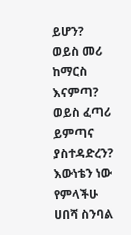ይሆን? ወይስ መሪ ከማርስ እናምጣ? ወይስ ፈጣሪ ይምጣና ያስተዳድረን? እውነቴን ነው የምላችሁ ሀበሻ ስንባል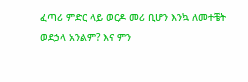ፈጣሪ ምድር ላይ ወርዶ መሪ ቢሆን እንኳ ለመተቼት ወደኃላ አንልም? እና ምን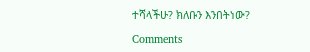ተሻላችሁ? ክለቡን እንበትነው?

Comments